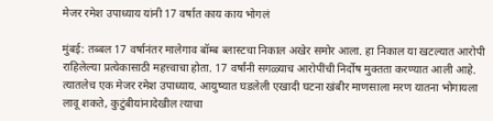मेजर रमेश उपाध्याय यांनी 17 वर्षात काय काय भोगलं

मुंबई: तब्बल 17 वर्षानंतर मालेगाव बॉम्ब ब्लास्टचा निकाल अखेर समोर आला. हा निकाल या खटल्यात आरोपी राहिलेल्या प्रत्येकासाठी महत्त्वाचा होता. 17 वर्षांनी सगळ्याच आरोपींची निर्दोष मुक्तता करण्यात आली आहे. त्यातलेच एक मेजर रमेश उपाध्याय. आयुष्यात घडलेली एखादी घटना खंबीर माणसाला मरण यातना भोगायला लावू शकते, कुटुंबीयांनादेखील त्याचा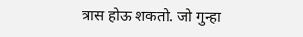त्रास होऊ शकतो. जो गुन्हा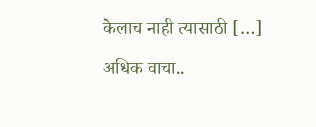केलाच नाही त्यासाठी […]

अधिक वाचा..